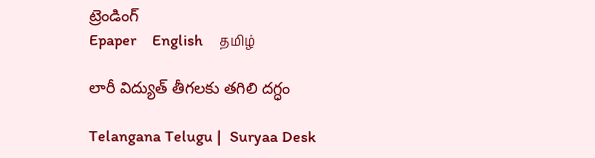ట్రెండింగ్
Epaper    English    தமிழ்

లారీ విద్యుత్ తీగలకు తగిలి దగ్ధం

Telangana Telugu |  Suryaa Desk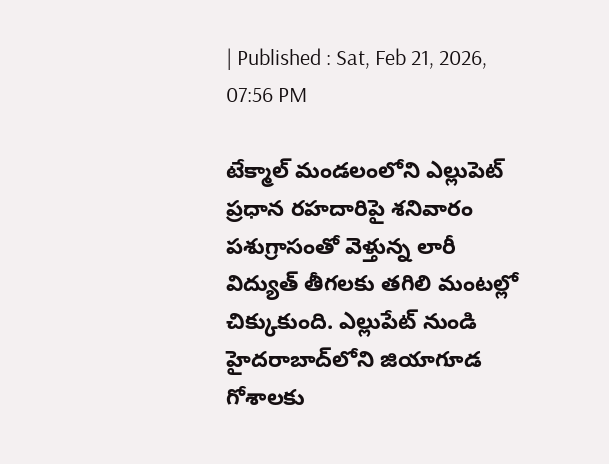| Published : Sat, Feb 21, 2026, 07:56 PM

టేక్మాల్ మండలంలోని ఎల్లుపెట్ ప్రధాన రహదారిపై శనివారం పశుగ్రాసంతో వెళ్తున్న లారీ విద్యుత్ తీగలకు తగిలి మంటల్లో చిక్కుకుంది. ఎల్లుపేట్ నుండి హైదరాబాద్‌లోని జియాగూడ గోశాలకు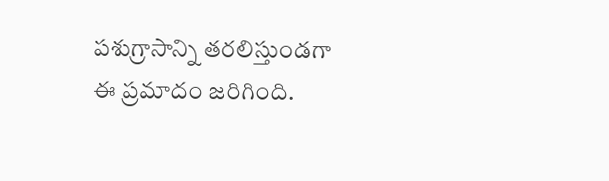పశుగ్రాసాన్ని తరలిస్తుండగా ఈ ప్రమాదం జరిగింది.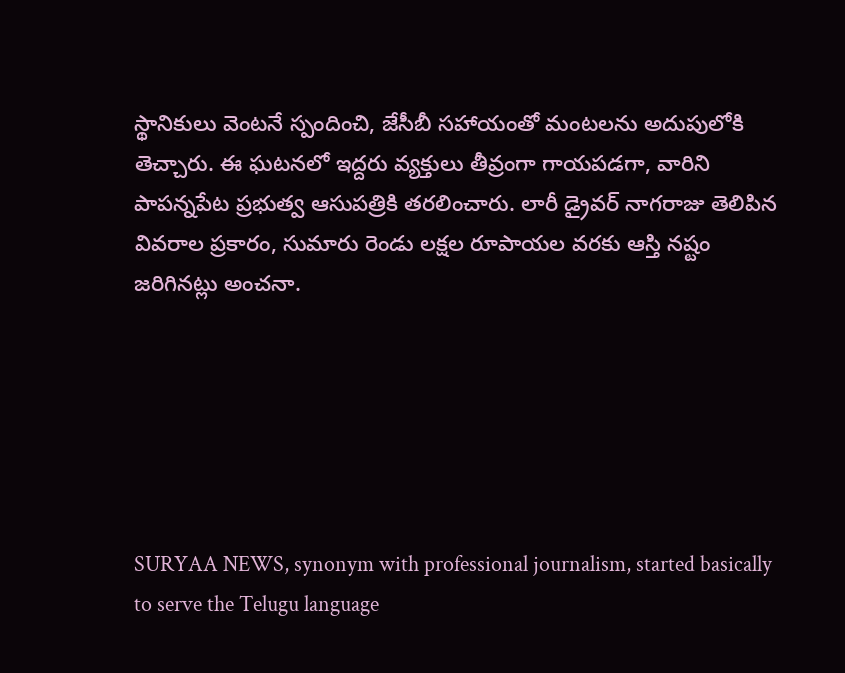స్థానికులు వెంటనే స్పందించి, జేసీబీ సహాయంతో మంటలను అదుపులోకి తెచ్చారు. ఈ ఘటనలో ఇద్దరు వ్యక్తులు తీవ్రంగా గాయపడగా, వారిని పాపన్నపేట ప్రభుత్వ ఆసుపత్రికి తరలించారు. లారీ డ్రైవర్ నాగరాజు తెలిపిన వివరాల ప్రకారం, సుమారు రెండు లక్షల రూపాయల వరకు ఆస్తి నష్టం జరిగినట్లు అంచనా.






SURYAA NEWS, synonym with professional journalism, started basically to serve the Telugu language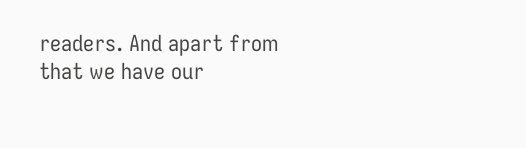readers. And apart from that we have our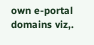own e-portal domains viz,.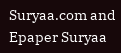Suryaa.com and Epaper Suryaa